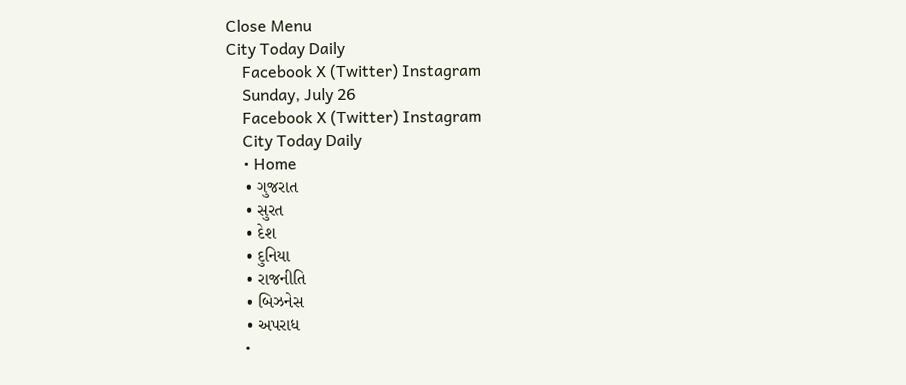Close Menu
City Today Daily
    Facebook X (Twitter) Instagram
    Sunday, July 26
    Facebook X (Twitter) Instagram
    City Today Daily
    • Home
    • ગુજરાત
    • સુરત
    • દેશ
    • દુનિયા
    • રાજનીતિ
    • બિઝનેસ
    • અપરાધ
    •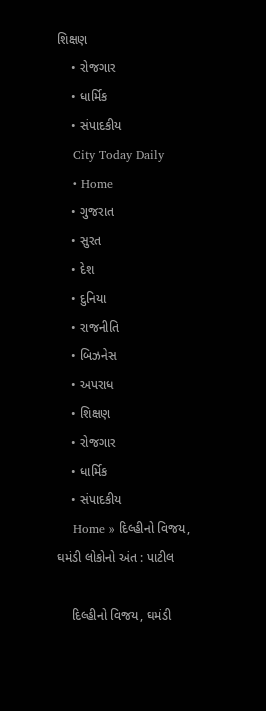શિક્ષણ
    • રોજગાર
    • ધાર્મિક
    • સંપાદકીય
    City Today Daily
    • Home
    • ગુજરાત
    • સુરત
    • દેશ
    • દુનિયા
    • રાજનીતિ
    • બિઝનેસ
    • અપરાધ
    • શિક્ષણ
    • રોજગાર
    • ધાર્મિક
    • સંપાદકીય
    Home » દિલ્હીનો વિજય, ઘમંડી લોકોનો અંત : પાટીલ

    દિલ્હીનો વિજય, ઘમંડી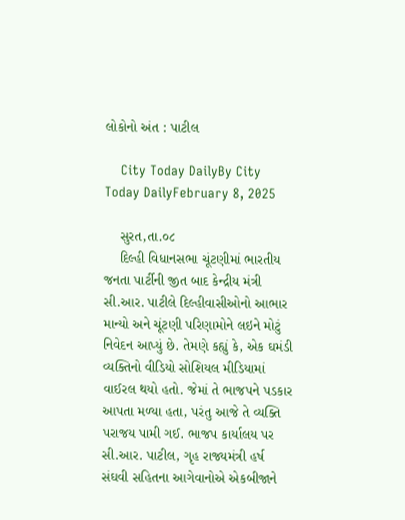લોકોનો અંત : પાટીલ

    City Today DailyBy City Today DailyFebruary 8, 2025

    સુરત,તા.૦૮
    દિલ્હી વિધાનસભા ચૂંટણીમાં ભારતીય જનતા પાર્ટીની જીત બાદ કેન્દ્રીય મંત્રી સી.આર. પાટીલે દિલ્હીવાસીઓનો આભાર માન્યો અને ચૂંટણી પરિણામોને લઇને મોટું નિવેદન આપ્યું છે. તેમણે કહ્યું કે, એક ઘમંડી વ્યક્તિનો વીડિયો સોશિયલ મીડિયામાં વાઈરલ થયો હતો. જેમાં તે ભાજપને પડકાર આપતા મળ્યા હતા, પરંતુ આજે તે વ્યક્તિ પરાજય પામી ગઈ. ભાજપ કાર્યાલય પર સી.આર. પાટીલ, ગૃહ રાજ્યમંત્રી હર્ષ સંઘવી સહિતના આગેવાનોએ એકબીજાને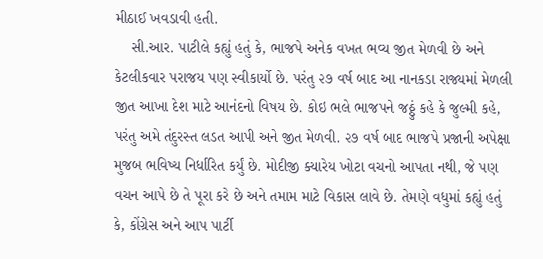મીઠાઈ ખવડાવી હતી.
    સી.આર. પાટીલે કહ્યું હતું કે, ભાજપે અનેક વખત ભવ્ય જીત મેળવી છે અને કેટલીકવાર પરાજય પણ સ્વીકાર્યો છે. પરંતુ ૨૭ વર્ષ બાદ આ નાનકડા રાજ્યમાં મેળલી જીત આખા દેશ માટે આનંદનો વિષય છે. કોઇ ભલે ભાજપને જઠ્ઠું કહે કે જુલ્મી કહે, પરંતુ અમે તંદુરસ્ત લડત આપી અને જીત મેળવી. ૨૭ વર્ષ બાદ ભાજપે પ્રજાની અપેક્ષા મુજબ ભવિષ્ય નિર્ધારિત કર્યું છે. મોદીજી ક્યારેય ખોટા વચનો આપતા નથી, જે પણ વચન આપે છે તે પૂરા કરે છે અને તમામ માટે વિકાસ લાવે છે. તેમણે વધુમાં કહ્યું હતું કે, કોંગ્રેસ અને આપ પાર્ટી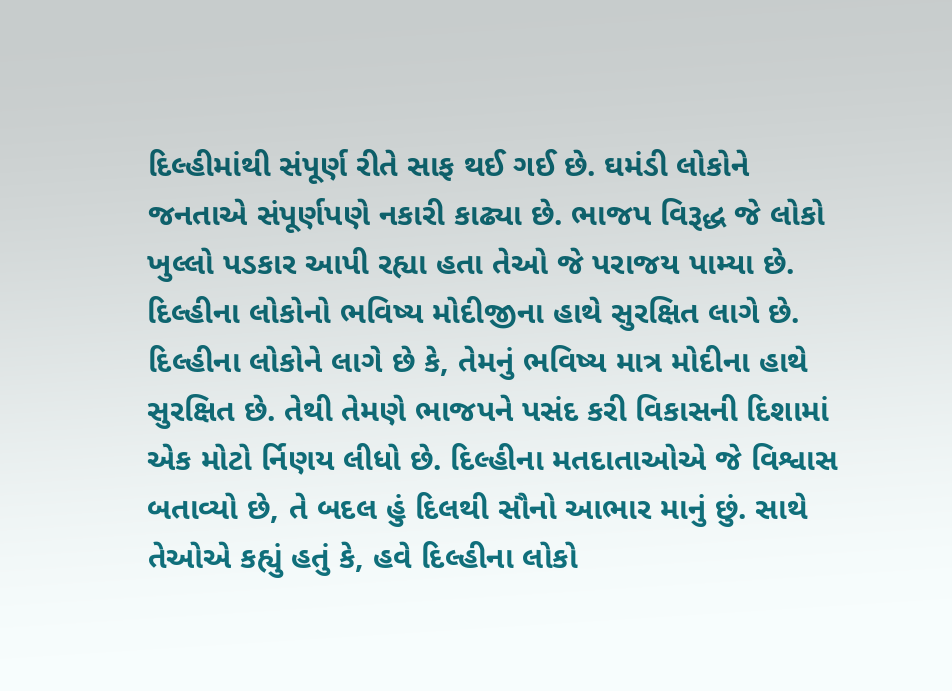દિલ્હીમાંથી સંપૂર્ણ રીતે સાફ થઈ ગઈ છે. ઘમંડી લોકોને જનતાએ સંપૂર્ણપણે નકારી કાઢ્યા છે. ભાજપ વિરૂદ્ધ જે લોકો ખુલ્લો પડકાર આપી રહ્યા હતા તેઓ જે પરાજય પામ્યા છે. દિલ્હીના લોકોનો ભવિષ્ય મોદીજીના હાથે સુરક્ષિત લાગે છે. દિલ્હીના લોકોને લાગે છે કે, તેમનું ભવિષ્ય માત્ર મોદીના હાથે સુરક્ષિત છે. તેથી તેમણે ભાજપને પસંદ કરી વિકાસની દિશામાં એક મોટો ર્નિણય લીધો છે. દિલ્હીના મતદાતાઓએ જે વિશ્વાસ બતાવ્યો છે, તે બદલ હું દિલથી સૌનો આભાર માનું છું. સાથે તેઓએ કહ્યું હતું કે, હવે દિલ્હીના લોકો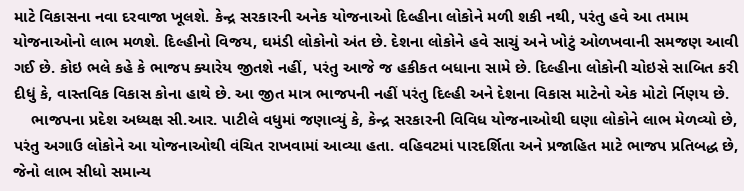માટે વિકાસના નવા દરવાજા ખૂલશે. કેન્દ્ર સરકારની અનેક યોજનાઓ દિલ્હીના લોકોને મળી શકી નથી, પરંતુ હવે આ તમામ યોજનાઓનો લાભ મળશે. દિલ્હીનો વિજય, ઘમંડી લોકોનો અંત છે. દેશના લોકોને હવે સાચું અને ખોટું ઓળખવાની સમજણ આવી ગઈ છે. કોઇ ભલે કહે કે ભાજપ ક્યારેય જીતશે નહીં, પરંતુ આજે જ હકીકત બધાના સામે છે. દિલ્હીના લોકોની ચોઇસે સાબિત કરી દીધું કે, વાસ્તવિક વિકાસ કોના હાથે છે. આ જીત માત્ર ભાજપની નહીં પરંતુ દિલ્હી અને દેશના વિકાસ માટેનો એક મોટો ર્નિણય છે.
    ભાજપના પ્રદેશ અધ્યક્ષ સી.આર. પાટીલે વધુમાં જણાવ્યું કે, કેન્દ્ર સરકારની વિવિધ યોજનાઓથી ઘણા લોકોને લાભ મેળવ્યો છે, પરંતુ અગાઉ લોકોને આ યોજનાઓથી વંચિત રાખવામાં આવ્યા હતા. વહિવટમાં પારદર્શિતા અને પ્રજાહિત માટે ભાજપ પ્રતિબદ્ધ છે, જેનો લાભ સીધો સમાન્ય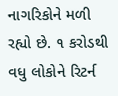નાગરિકોને મળી રહ્યો છે. ૧ કરોડથી વધુ લોકોને રિટર્ન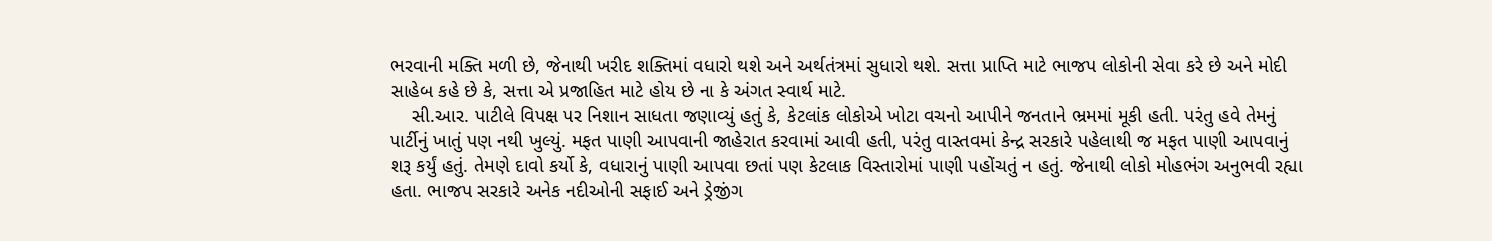ભરવાની મક્તિ મળી છે, જેનાથી ખરીદ શક્તિમાં વધારો થશે અને અર્થતંત્રમાં સુધારો થશે. સત્તા પ્રાપ્તિ માટે ભાજપ લોકોની સેવા કરે છે અને મોદી સાહેબ કહે છે કે, સત્તા એ પ્રજાહિત માટે હોય છે ના કે અંગત સ્વાર્થ માટે.
    સી.આર. પાટીલે વિપક્ષ પર નિશાન સાધતા જણાવ્યું હતું કે, કેટલાંક લોકોએ ખોટા વચનો આપીને જનતાને ભ્રમમાં મૂકી હતી. પરંતુ હવે તેમનું પાર્ટીનું ખાતું પણ નથી ખુલ્યું. મફત પાણી આપવાની જાહેરાત કરવામાં આવી હતી, પરંતુ વાસ્તવમાં કેન્દ્ર સરકારે પહેલાથી જ મફત પાણી આપવાનું શરૂ કર્યું હતું. તેમણે દાવો કર્યો કે, વધારાનું પાણી આપવા છતાં પણ કેટલાક વિસ્તારોમાં પાણી પહોંચતું ન હતું. જેનાથી લોકો મોહભંગ અનુભવી રહ્યા હતા. ભાજપ સરકારે અનેક નદીઓની સફાઈ અને ડ્રેજીંગ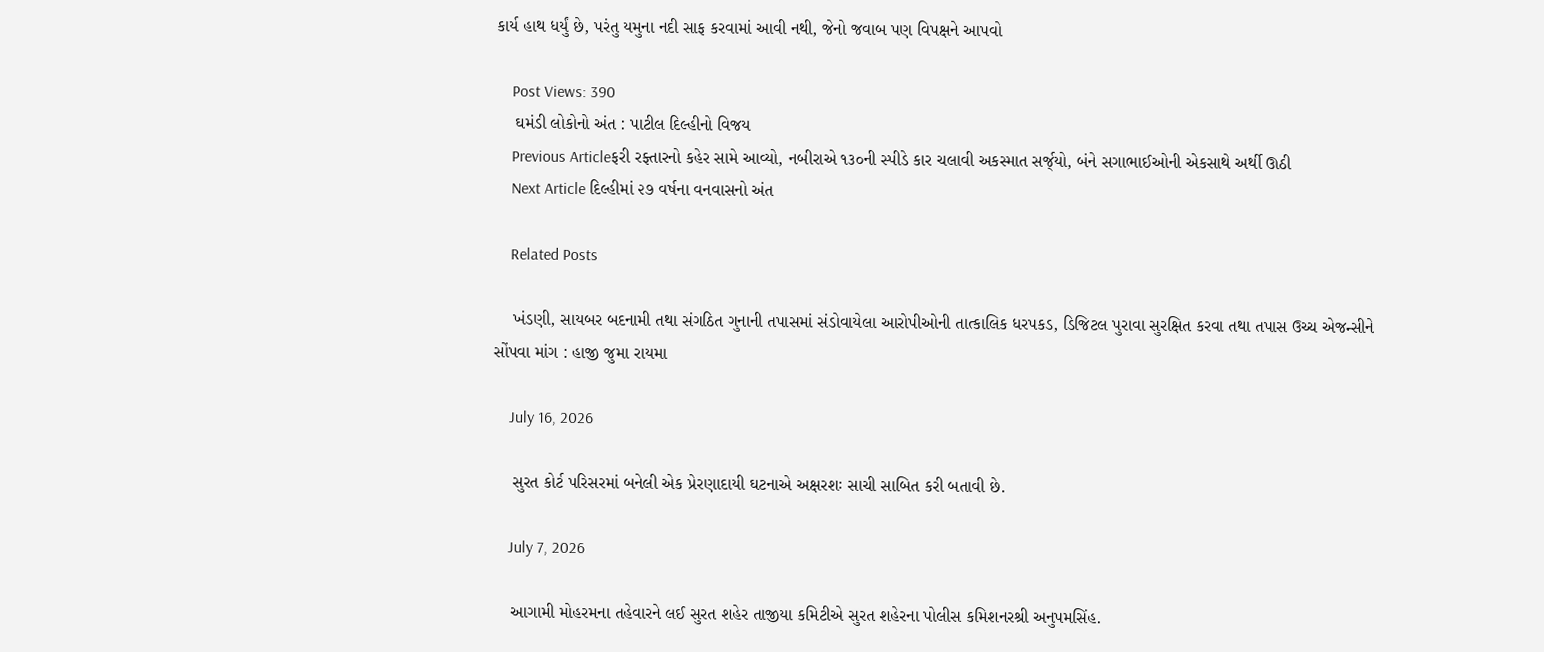કાર્ય હાથ ધર્યું છે, પરંતુ યમુના નદી સાફ કરવામાં આવી નથી, જેનો જવાબ પણ વિપક્ષને આપવો

    Post Views: 390
    ઘમંડી લોકોનો અંત : પાટીલ દિલ્હીનો વિજય
    Previous Articleફરી રફ્તારનો કહેર સામે આવ્યો, નબીરાએ ૧૩૦ની સ્પીડે કાર ચલાવી અકસ્માત સર્જ્‌યો, બંને સગાભાઈઓની એકસાથે અર્થી ઊઠી
    Next Article દિલ્હીમાં ૨૭ વર્ષના વનવાસનો અંત

    Related Posts

    ખંડણી, સાયબર બદનામી તથા સંગઠિત ગુનાની તપાસમાં સંડોવાયેલા આરોપીઓની તાત્કાલિક ધરપકડ, ડિજિટલ પુરાવા સુરક્ષિત કરવા તથા તપાસ ઉચ્ચ એજન્સીને સોંપવા માંગ : હાજી જુમા રાયમા

    July 16, 2026

    સુરત કોર્ટ પરિસરમાં બનેલી એક પ્રેરણાદાયી ઘટનાએ અક્ષરશઃ સાચી સાબિત કરી બતાવી છે.

    July 7, 2026

    આગામી મોહરમના તહેવારને લઈ સુરત શહેર તાજીયા કમિટીએ સુરત શહેરના પોલીસ કમિશનરશ્રી અનુપમસિંહ.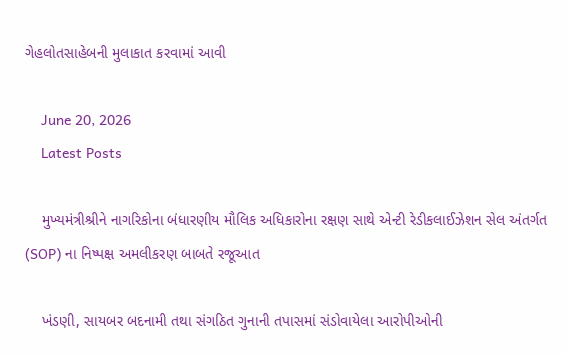ગેહલોતસાહેબની મુલાકાત કરવામાં આવી

    June 20, 2026
    Latest Posts

    મુખ્યમંત્રીશ્રીને નાગરિકોના બંધારણીય મૌલિક અધિકારોના રક્ષણ સાથે એન્ટી રેડીકલાઈઝેશન સેલ અંતર્ગત (SOP) ના નિષ્પક્ષ અમલીકરણ બાબતે રજૂઆત

    ખંડણી, સાયબર બદનામી તથા સંગઠિત ગુનાની તપાસમાં સંડોવાયેલા આરોપીઓની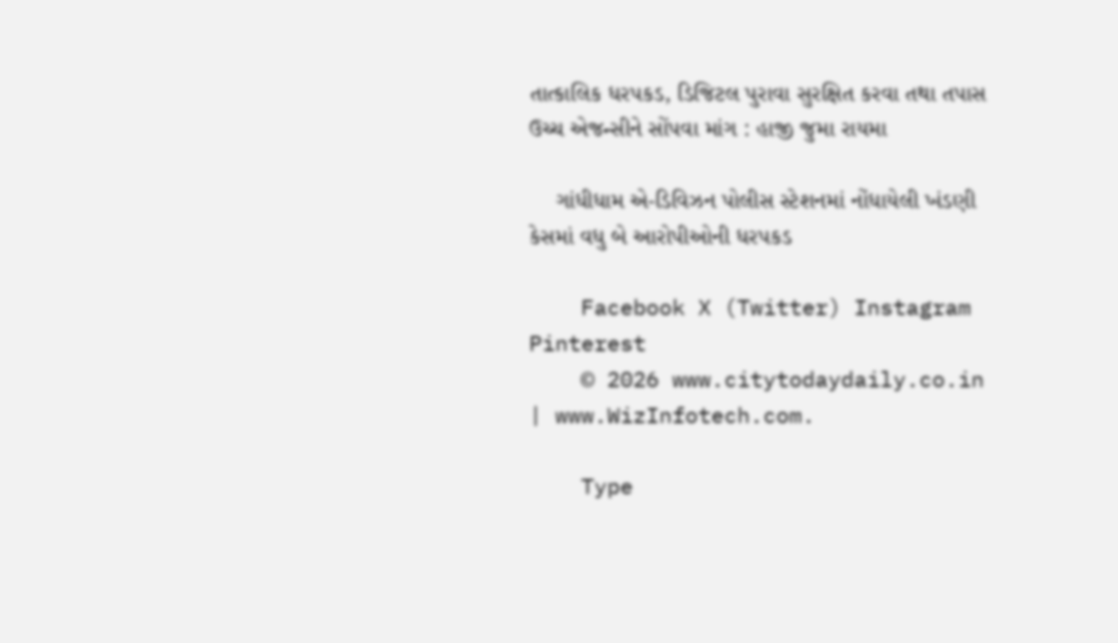તાત્કાલિક ધરપકડ, ડિજિટલ પુરાવા સુરક્ષિત કરવા તથા તપાસ ઉચ્ચ એજન્સીને સોંપવા માંગ : હાજી જુમા રાયમા

    ગાંધીધામ એ-ડિવિઝન પોલીસ સ્ટેશનમાં નોંધાયેલી ખંડણી કેસમાં વધુ બે આરોપીઓની ધરપકડ

    Facebook X (Twitter) Instagram Pinterest
    © 2026 www.citytodaydaily.co.in | www.WizInfotech.com.

    Type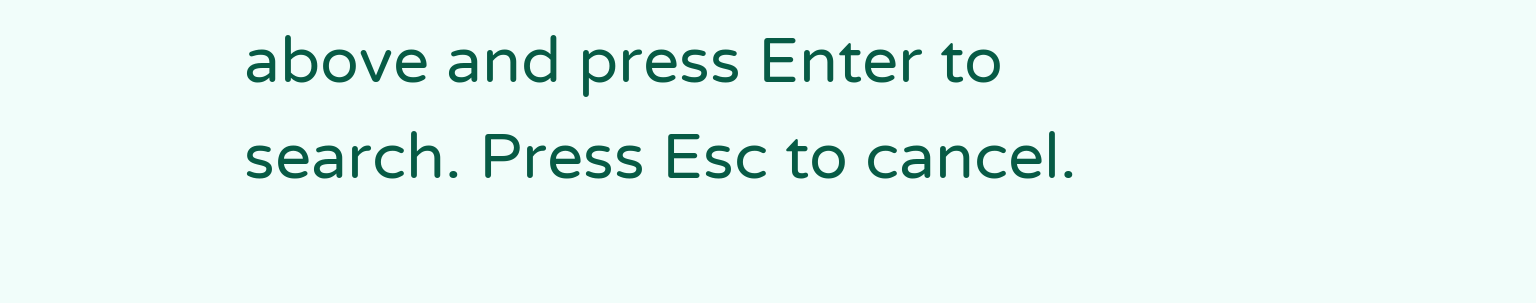above and press Enter to search. Press Esc to cancel.